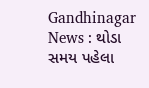Gandhinagar News : થોડા સમય પહેલા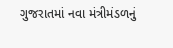ગુજરાતમાં નવા મંત્રીમંડળનું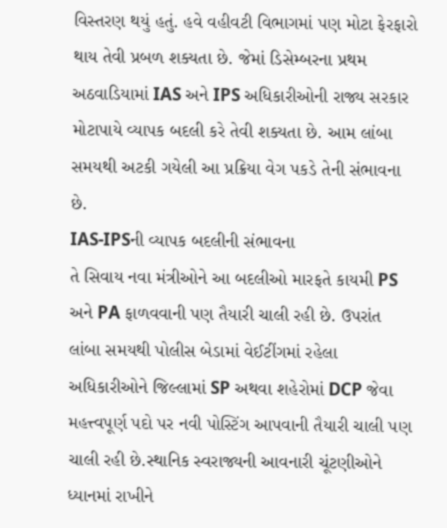વિસ્તરણ થયું હતું. હવે વહીવટી વિભાગમાં પણ મોટા ફેરફારો થાય તેવી પ્રબળ શક્યતા છે. જેમાં ડિસેમ્બરના પ્રથમ અઠવાડિયામાં IAS અને IPS અધિકારીઓની રાજ્ય સરકાર મોટાપાયે વ્યાપક બદલી કરે તેવી શક્યતા છે. આમ લાંબા સમયથી અટકી ગયેલી આ પ્રક્રિયા વેગ પકડે તેની સંભાવના છે.
IAS-IPSની વ્યાપક બદલીની સંભાવના
તે સિવાય નવા મંત્રીઓને આ બદલીઓ મારફતે કાયમી PS અને PA ફાળવવાની પણ તૈયારી ચાલી રહી છે. ઉપરાંત લાંબા સમયથી પોલીસ બેડામાં વેઈટીંગમાં રહેલા અધિકારીઓને જિલ્લામાં SP અથવા શહેરોમાં DCP જેવા મહત્ત્વપૂર્ણ પદો પર નવી પોસ્ટિંગ આપવાની તૈયારી ચાલી પણ ચાલી રહી છે.સ્થાનિક સ્વરાજ્યની આવનારી ચૂંટણીઓને ધ્યાનમાં રાખીને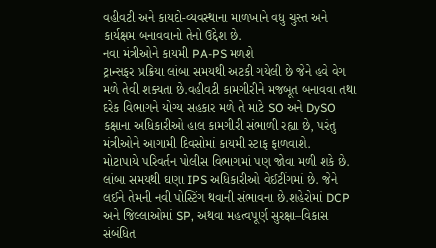વહીવટી અને કાયદો-વ્યવસ્થાના માળખાને વધુ ચુસ્ત અને કાર્યક્ષમ બનાવવાનો તેનો ઉદ્દેશ છે.
નવા મંત્રીઓને કાયમી PA-PS મળશે
ટ્રાન્સફર પ્રક્રિયા લાંબા સમયથી અટકી ગયેલી છે જેને હવે વેગ મળે તેવી શક્યતા છે.વહીવટી કામગીરીને મજબૂત બનાવવા તથા દરેક વિભાગને યોગ્ય સહકાર મળે તે માટે SO અને DySO કક્ષાના અધિકારીઓ હાલ કામગીરી સંભાળી રહ્યા છે, પરંતુ મંત્રીઓને આગામી દિવસોમાં કાયમી સ્ટાફ ફાળવાશે.
મોટાપાયે પરિવર્તન પોલીસ વિભાગમાં પણ જોવા મળી શકે છે. લાંબા સમયથી ઘણા IPS અધિકારીઓ વેઈટીંગમાં છે. જેને લઈને તેમની નવી પોસ્ટિંગ થવાની સંભાવના છે.શહેરોમાં DCP અને જિલ્લાઓમાં SP, અથવા મહત્વપૂર્ણ સુરક્ષા–વિકાસ સંબંધિત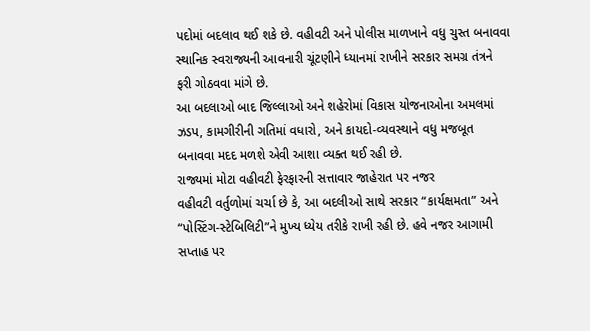પદોમાં બદલાવ થઈ શકે છે. વહીવટી અને પોલીસ માળખાને વધુ ચુસ્ત બનાવવા સ્થાનિક સ્વરાજ્યની આવનારી ચૂંટણીને ધ્યાનમાં રાખીને સરકાર સમગ્ર તંત્રને ફરી ગોઠવવા માંગે છે.
આ બદલાઓ બાદ જિલ્લાઓ અને શહેરોમાં વિકાસ યોજનાઓના અમલમાં ઝડપ, કામગીરીની ગતિમાં વધારો, અને કાયદો-વ્યવસ્થાને વધુ મજબૂત બનાવવા મદદ મળશે એવી આશા વ્યક્ત થઈ રહી છે.
રાજ્યમાં મોટા વહીવટી ફેરફારની સત્તાવાર જાહેરાત પર નજર
વહીવટી વર્તુળોમાં ચર્ચા છે કે, આ બદલીઓ સાથે સરકાર “કાર્યક્ષમતા” અને “પોસ્ટિંગ-સ્ટેબિલિટી”ને મુખ્ય ધ્યેય તરીકે રાખી રહી છે. હવે નજર આગામી સપ્તાહ પર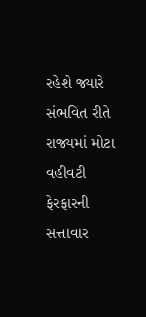રહેશે જ્યારે સંભવિત રીતે રાજ્યમાં મોટા વહીવટી ફેરફારની સત્તાવાર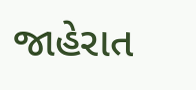જાહેરાત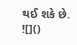થઈ શકે છે.
![]()